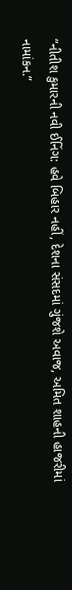“નીતીશ કુમારની નવી ઈનિંગ: હવે બિહાર નહીં, દેશના સંસદમાં ગુંજશે અવાજ, અમિત શાહની હાજરીમાં નામાંકન.”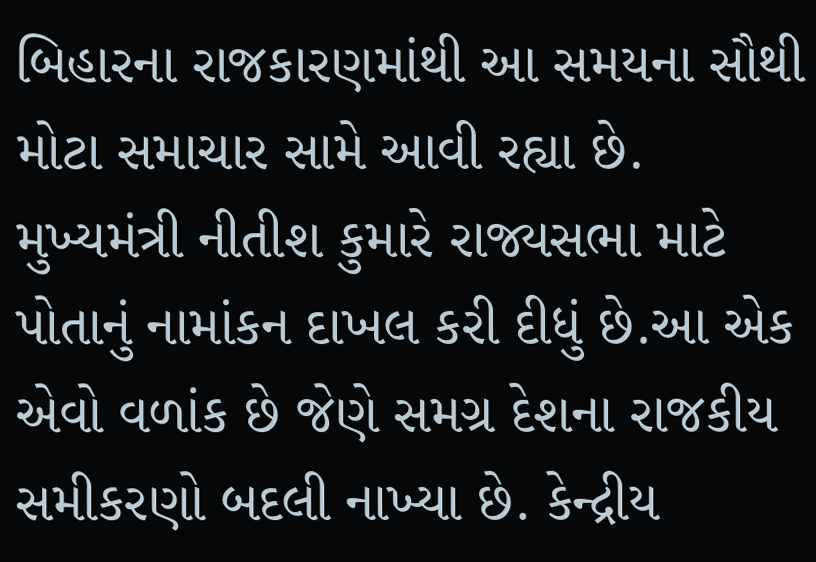બિહારના રાજકારણમાંથી આ સમયના સૌથી મોટા સમાચાર સામે આવી રહ્યા છે. મુખ્યમંત્રી નીતીશ કુમારે રાજ્યસભા માટે પોતાનું નામાંકન દાખલ કરી દીધું છે.આ એક એવો વળાંક છે જેણે સમગ્ર દેશના રાજકીય સમીકરણો બદલી નાખ્યા છે. કેન્દ્રીય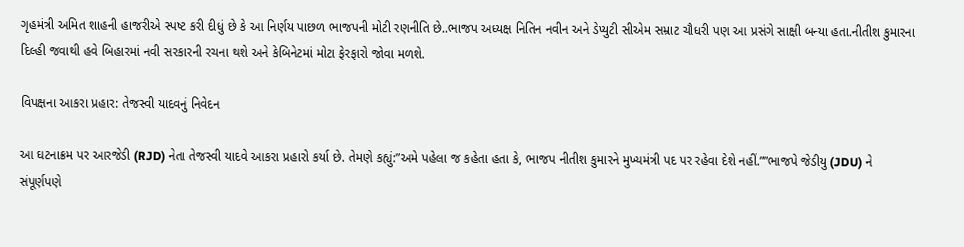ગૃહમંત્રી અમિત શાહની હાજરીએ સ્પષ્ટ કરી દીધું છે કે આ નિર્ણય પાછળ ભાજપની મોટી રણનીતિ છે..ભાજપ અધ્યક્ષ નિતિન નવીન અને ડેપ્યુટી સીએમ સમ્રાટ ચૌધરી પણ આ પ્રસંગે સાક્ષી બન્યા હતા.નીતીશ કુમારના દિલ્હી જવાથી હવે બિહારમાં નવી સરકારની રચના થશે અને કેબિનેટમાં મોટા ફેરફારો જોવા મળશે.

વિપક્ષના આકરા પ્રહાર: તેજસ્વી યાદવનું નિવેદન

આ ઘટનાક્રમ પર આરજેડી (RJD) નેતા તેજસ્વી યાદવે આકરા પ્રહારો કર્યા છે. તેમણે કહ્યું:”અમે પહેલા જ કહેતા હતા કે, ભાજપ નીતીશ કુમારને મુખ્યમંત્રી પદ પર રહેવા દેશે નહીં.””ભાજપે જેડીયુ (JDU) ને સંપૂર્ણપણે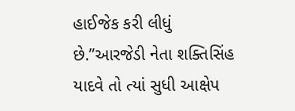હાઈજેક કરી લીધું છે.”આરજેડી નેતા શક્તિસિંહ યાદવે તો ત્યાં સુધી આક્ષેપ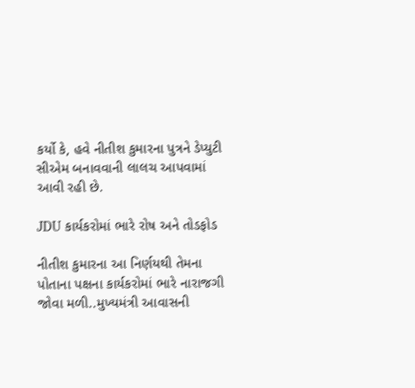કર્યો કે, હવે નીતીશ કુમારના પુત્રને ડેપ્યુટી સીએમ બનાવવાની લાલચ આપવામાં આવી રહી છે.

JDU કાર્યકરોમાં ભારે રોષ અને તોડફોડ

નીતીશ કુમારના આ નિર્ણયથી તેમના પોતાના પક્ષના કાર્યકરોમાં ભારે નારાજગી જોવા મળી..મુખ્યમંત્રી આવાસની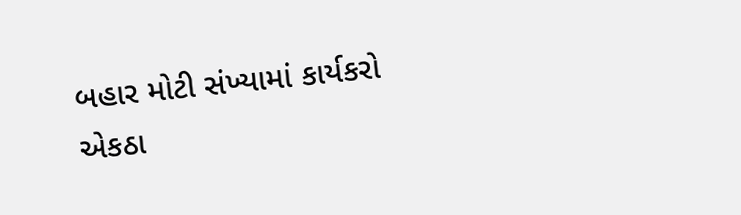બહાર મોટી સંખ્યામાં કાર્યકરો એકઠા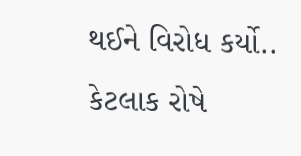થઈને વિરોધ કર્યો.. કેટલાક રોષે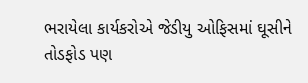ભરાયેલા કાર્યકરોએ જેડીયુ ઓફિસમાં ઘૂસીને તોડફોડ પણ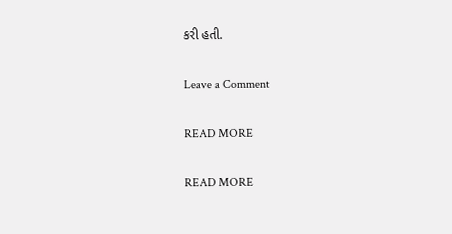કરી હતી.

Leave a Comment

READ MORE

READ MORE